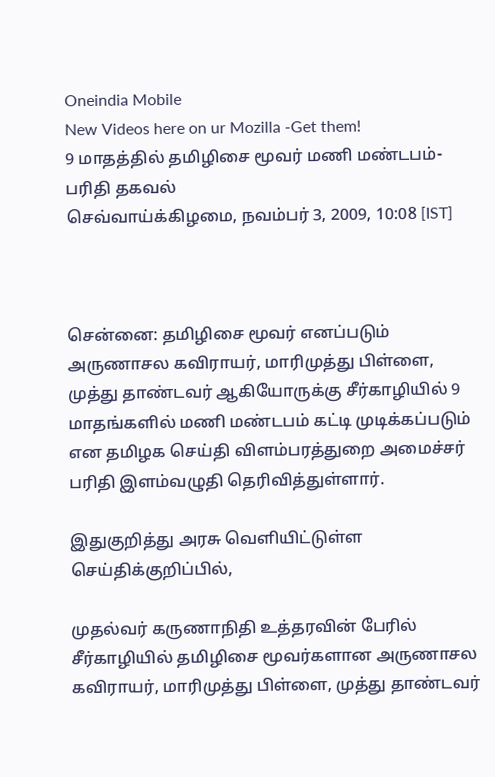Oneindia Mobile
New Videos here on ur Mozilla -Get them!
9 மாதத்தில் தமிழிசை மூவர் மணி மண்டபம்- பரிதி தகவல்
செவ்வாய்க்கிழமை, நவம்பர் 3, 2009, 10:08 [IST]



சென்னை: தமிழிசை மூவர் எனப்படும் அருணாசல கவிராயர், மாரிமுத்து பிள்ளை, முத்து தாண்டவர் ஆகியோருக்கு சீர்காழியில் 9 மாதங்களில் மணி மண்டபம் கட்டி முடிக்கப்படும் என தமிழக செய்தி விளம்பரத்துறை அமைச்சர் பரிதி இளம்வழுதி தெரிவித்துள்ளார்.

இதுகுறித்து அரசு வெளியிட்டுள்ள செய்திக்குறிப்பில்,

முதல்வர் கருணாநிதி உத்தரவின் பேரில் சீர்காழியில் தமிழிசை மூவர்களான அருணாசல கவிராயர், மாரிமுத்து பிள்ளை, முத்து தாண்டவர்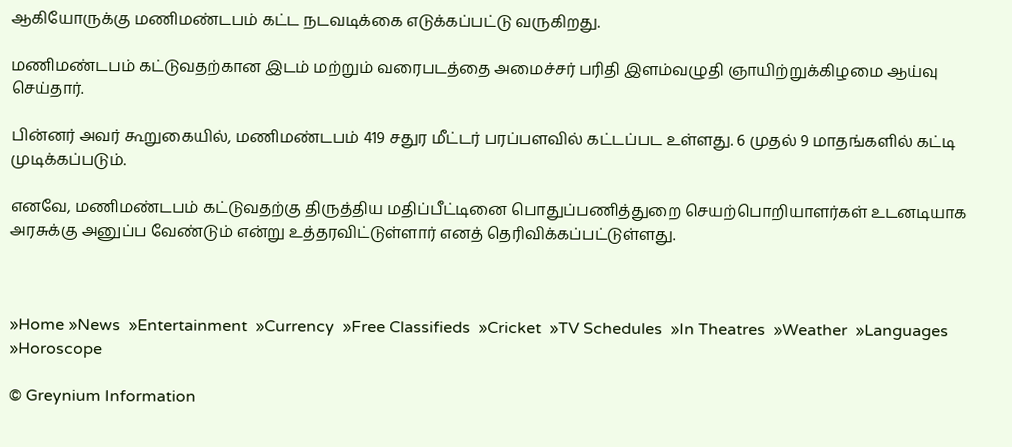ஆகியோருக்கு மணிமண்டபம் கட்ட நடவடிக்கை எடுக்கப்பட்டு வருகிறது.

மணிமண்டபம் கட்டுவதற்கான இடம் மற்றும் வரைபடத்தை அமைச்சர் பரிதி இளம்வழுதி ஞாயிற்றுக்கிழமை ஆய்வு செய்தார்.

பின்னர் அவர் கூறுகையில், மணிமண்டபம் 419 சதுர மீட்டர் பரப்பளவில் கட்டப்பட உள்ளது. 6 முதல் 9 மாதங்களில் கட்டி முடிக்கப்படும்.

எனவே, மணிமண்டபம் கட்டுவதற்கு திருத்திய மதிப்பீட்டினை பொதுப்பணித்துறை செயற்பொறியாளர்கள் உடனடியாக அரசுக்கு அனுப்ப வேண்டும் என்று உத்தரவிட்டுள்ளார் எனத் தெரிவிக்கப்பட்டுள்ளது.



»Home »News  »Entertainment  »Currency  »Free Classifieds  »Cricket  »TV Schedules  »In Theatres  »Weather  »Languages  »Horoscope

© Greynium Information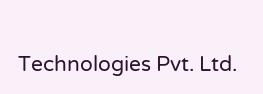Technologies Pvt. Ltd.